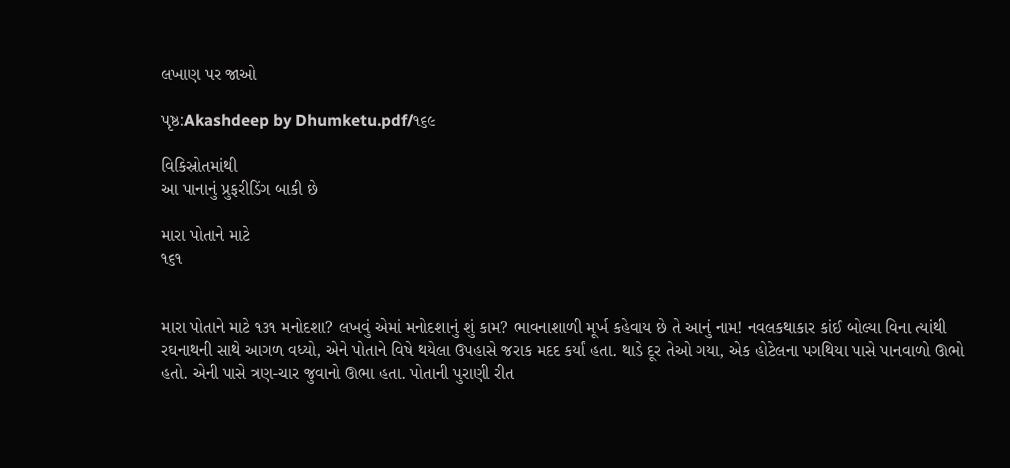લખાણ પર જાઓ

પૃષ્ઠ:Akashdeep by Dhumketu.pdf/૧૬૯

વિકિસ્રોતમાંથી
આ પાનાનું પ્રુફરીડિંગ બાકી છે

મારા પોતાને માટે
૧૬૧


મારા પોતાને માટે ૧૩૧ મનોદશા? લખવું એમાં મનોદશાનું શું કામ? ભાવનાશાળી મૂર્ખ કહેવાય છે તે આનું નામ! નવલકથાકાર કાંઈ બોલ્યા વિના ત્યાંથી રઘનાથની સાથે આગળ વધ્યો, એને પોતાને વિષે થયેલા ઉપહાસે જરાક મદદ કર્યાં હતા. થાડે દૂર તેઓ ગયા, એક હોટેલના પગથિયા પાસે પાનવાળો ઊભો હતો. એની પાસે ત્રણ-ચાર જુવાનો ઊભા હતા. પોતાની પુરાણી રીત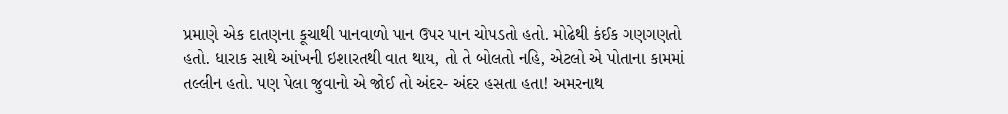પ્રમાણે એક દાતણના કૂચાથી પાનવાળો પાન ઉપર પાન ચોપડતો હતો. મોઢેથી કંઈક ગણગણતો હતો. ધારાક સાથે આંખની ઇશારતથી વાત થાય, તો તે બોલતો નહિ, એટલો એ પોતાના કામમાં તલ્લીન હતો. પણ પેલા જુવાનો એ જોઈ તો અંદર- અંદર હસતા હતા! અમરનાથ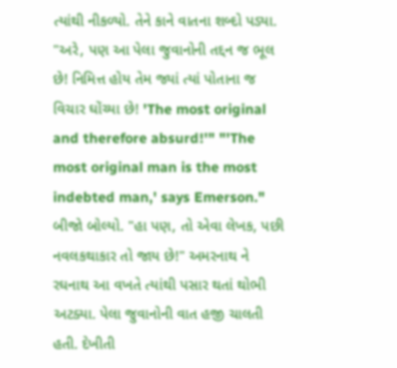ત્યાંથી નીકળ્યો. તેને કાને વાતના શબ્દો પડ્યા. "અરે, પણ આ પેલા જુવાનોની તદ્દન જ ભૂલ છે! નિમિત્ત હોય તેમ જ્યાં ત્યાં પોતાના જ વિચાર ઘોંચ્યા છે! 'The most original and therefore absurd!'" "'The most original man is the most indebted man,' says Emerson." બીજો બોલ્યો. "હા પણ, તો એવા લેખક, પછી નવલકથાકાર તો જાય છે!" અમરનાથ ને રઘનાથ આ વખતે ત્યાંથી પસાર થતાં થોભી અટક્યા. પેલા જુવાનોની વાત હજી ચાલતી હતી. દેખીતી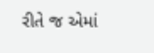રીતે જ એમાં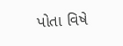પોતા વિષે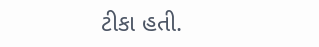ટીકા હતી.